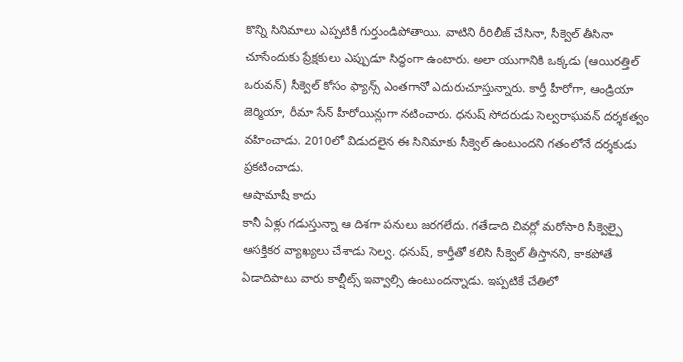కొన్ని సినిమాలు ఎప్పటికీ గుర్తుండిపోతాయి. వాటిని రీరిలీజ్ చేసినా, సీక్వెల్ తీసినా చూసేందుకు ప్రేక్షకులు ఎప్పుడూ సిద్ధంగా ఉంటారు. అలా యుగానికి ఒక్కడు (ఆయిరత్తిల్ ఒరువన్) సీక్వెల్ కోసం ఫ్యాన్స్ ఎంతగానో ఎదురుచూస్తున్నారు. కార్తీ హీరోగా, ఆండ్రియా జెర్మియా, రీమా సేన్ హీరోయిన్లుగా నటించారు. ధనుష్ సోదరుడు సెల్వరాఘవన్ దర్శకత్వం వహించాడు. 2010లో విడుదలైన ఈ సినిమాకు సీక్వెల్ ఉంటుందని గతంలోనే దర్శకుడు ప్రకటించాడు.
ఆషామాషీ కాదు
కానీ ఏళ్లు గడుస్తున్నా ఆ దిశగా పనులు జరగలేదు. గతేడాది చివర్లో మరోసారి సీక్వెల్పై ఆసక్తికర వ్యాఖ్యలు చేశాడు సెల్వ. ధనుష్, కార్తీతో కలిసి సీక్వెల్ తీస్తానని, కాకపోతే ఏడాదిపాటు వారు కాల్షీట్స్ ఇవ్వాల్సి ఉంటుందన్నాడు. ఇప్పటికే చేతిలో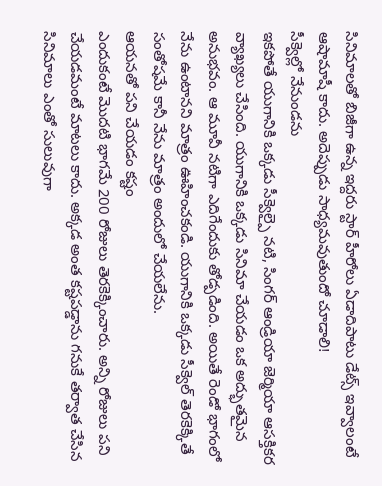సినిమాలతో బిజీగా ఉన్న ఇద్దరు స్టార్ హీరోలు ఏడాదిపాటు డేట్స్ ఇవ్వాలంటే ఆషామాషీ కాదు. అదెప్పుడు సాధ్యమవుతుందో చూడాలి!
సీక్వెల్లో నేనుండను
ఇకపోతే యుగానికి ఒక్కడు సీక్వెల్పై నటి, సింగర్ ఆండ్రియా జెర్మియా ఆసక్తికర వ్యాఖ్యలు చేసింది. యుగానికి ఒక్కడు సినిమా చేయడం ఒక అద్భుతమైన అనుభవం. ఆ మూవీ నటిగా ఎదిగేందుకు తోడ్పడింది. అయితే రెండో భాగంలో నేను ఉంటానని మాత్రం ఊహించకండి. యుగానికి ఒక్కడు సీక్వెల్ తెరకెక్కితే సంతోషమే కానీ నేను మాత్రం అందులో చేయలేను.
ఆయనతో పని చేయడం కష్టం
ఎందుకంటే మొదటి భాగమే 200 రోజులు తెరకెక్కించారు. అన్ని రోజులు పని చేయడమంటే మాటలు కాదు. అక్కడ అంత కష్టపడ్డాను గనుకే తర్వాత చేసిన సినిమాలు ఎంతో సులువుగా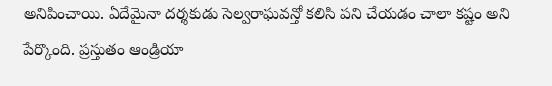అనిపించాయి. ఏదేమైనా దర్శకుడు సెల్వరాఘవన్తో కలిసి పని చేయడం చాలా కష్టం అని పేర్కొంది. ప్రస్తుతం ఆండ్రియా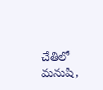చేతిలో మనుషి,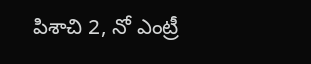పిశాచి 2, నో ఎంట్రీ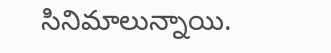సినిమాలున్నాయి.